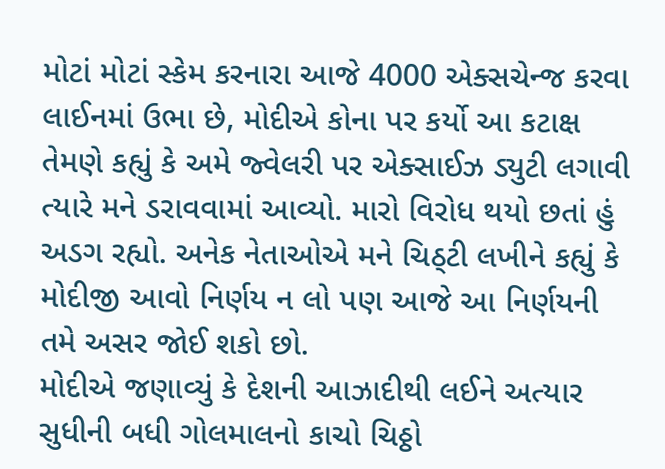મોટાં મોટાં સ્કેમ કરનારા આજે 4000 એક્સચેન્જ કરવા લાઈનમાં ઉભા છે, મોદીએ કોના પર કર્યો આ કટાક્ષ
તેમણે કહ્યું કે અમે જ્વેલરી પર એક્સાઈઝ ડ્યુટી લગાવી ત્યારે મને ડરાવવામાં આવ્યો. મારો વિરોધ થયો છતાં હું અડગ રહ્યો. અનેક નેતાઓએ મને ચિઠ્ટી લખીને કહ્યું કે મોદીજી આવો નિર્ણય ન લો પણ આજે આ નિર્ણયની તમે અસર જોઈ શકો છો.
મોદીએ જણાવ્યું કે દેશની આઝાદીથી લઈને અત્યાર સુધીની બધી ગોલમાલનો કાચો ચિઠ્ઠો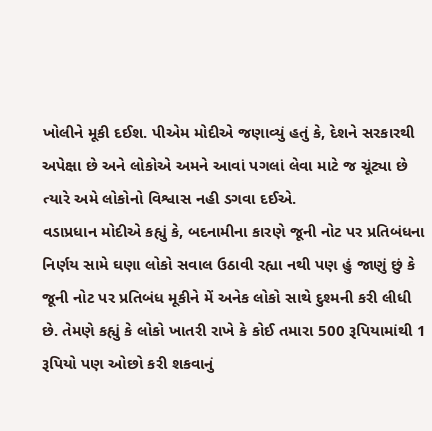ખોલીને મૂકી દઈશ. પીએમ મોદીએ જણાવ્યું હતું કે, દેશને સરકારથી અપેક્ષા છે અને લોકોએ અમને આવાં પગલાં લેવા માટે જ ચૂંટ્યા છે ત્યારે અમે લોકોનો વિશ્વાસ નહી ડગવા દઈએ.
વડાપ્રધાન મોદીએ કહ્યું કે, બદનામીના કારણે જૂની નોટ પર પ્રતિબંધના નિર્ણય સામે ઘણા લોકો સવાલ ઉઠાવી રહ્યા નથી પણ હું જાણું છું કે જૂની નોટ પર પ્રતિબંધ મૂકીને મેં અનેક લોકો સાથે દુશ્મની કરી લીધી છે. તેમણે કહ્યું કે લોકો ખાતરી રાખે કે કોઈ તમારા 500 રૂપિયામાંથી 1 રૂપિયો પણ ઓછો કરી શકવાનું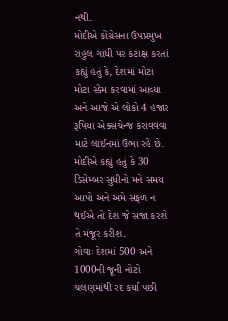નથી.
મોદીએ કોંગ્રેસના ઉપપ્રમુખ રાહુલ ગાંધી પર કટાક્ષ કરતાં કહ્યું હતું કે, દેશમાં મોટા મોટા સ્કેમ કરવામાં આવ્યા અને આજે એ લોકો 4 હજાર રૂપિયા એક્સચેન્જ કરાવવવા માટે લાઈનમાં ઉભા રહે છે. મોદીએ કહ્યું હતું કે 30 ડિસેમ્બર સુધીનો મને સમય આપો અને અમે સફળ ન થઈએ તો દેશ જે સજા કરશે તે મંજૂર કરીશ.
ગોવાઃ દેશમાં 500 અને 1000ની જૂની નોટો ચલણમાંથી રદ કર્યા પછી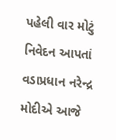પહેલી વાર મોટું નિવેદન આપતાં વડાપ્રધાન નરેન્દ્ર મોદીએ આજે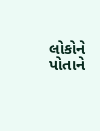લોકોને પોતાને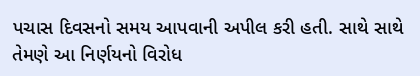પચાસ દિવસનો સમય આપવાની અપીલ કરી હતી. સાથે સાથે તેમણે આ નિર્ણયનો વિરોધ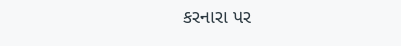કરનારા પર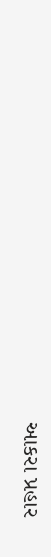આકરા પ્રહાર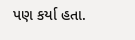પણ કર્યા હતા.